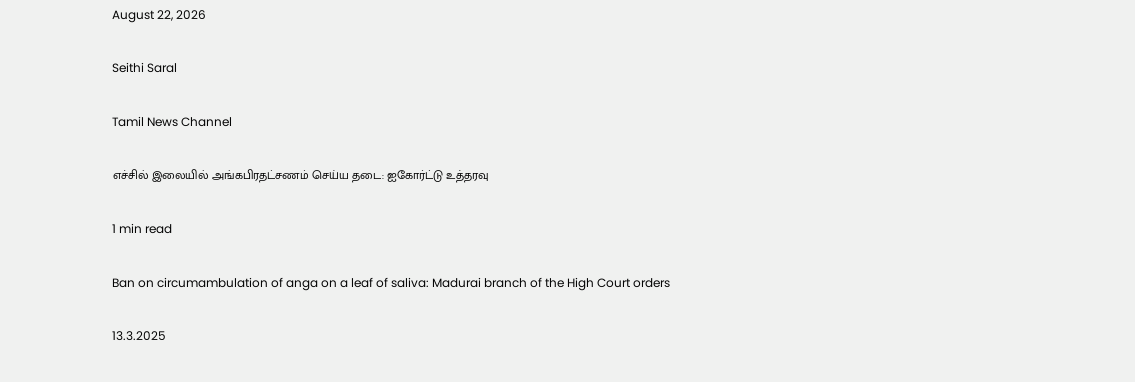August 22, 2026

Seithi Saral

Tamil News Channel

எச்சில் இலையில் அங்கபிரதட்சணம் செய்ய தடை: ஐகோர்ட்டு உத்தரவு

1 min read

Ban on circumambulation of anga on a leaf of saliva: Madurai branch of the High Court orders

13.3.2025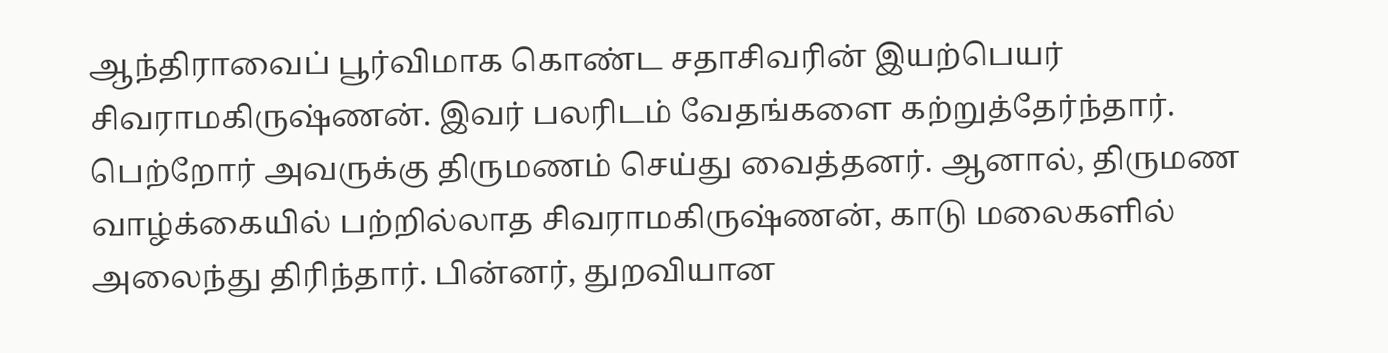ஆந்திராவைப் பூர்விமாக கொண்ட சதாசிவரின் இயற்பெயர் சிவராமகிருஷ்ணன். இவர் பலரிடம் வேதங்களை கற்றுத்தேர்ந்தார். பெற்றோர் அவருக்கு திருமணம் செய்து வைத்தனர். ஆனால், திருமண வாழ்க்கையில் பற்றில்லாத சிவராமகிருஷ்ணன், காடு மலைகளில் அலைந்து திரிந்தார். பின்னர், துறவியான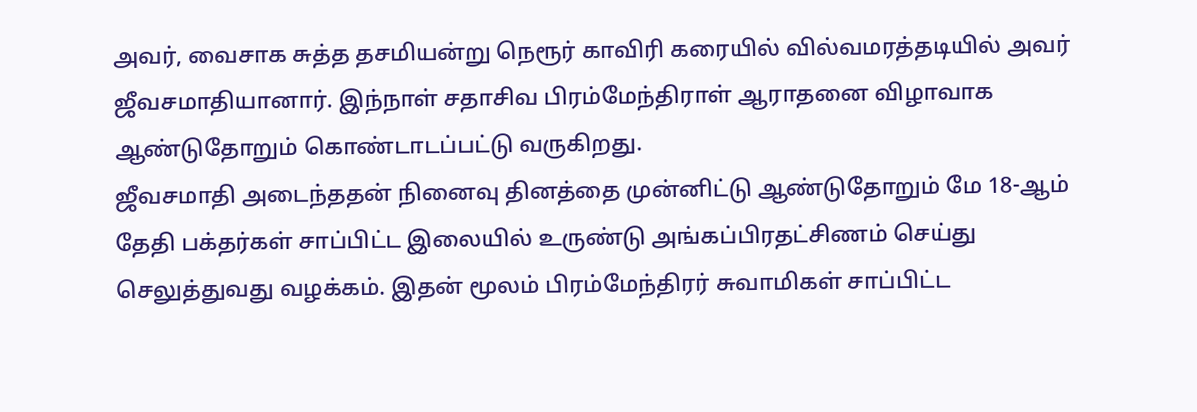அவர், வைசாக சுத்த தசமியன்று நெரூர் காவிரி கரையில் வில்வமரத்தடியில் அவர் ஜீவசமாதியானார். இந்நாள் சதாசிவ பிரம்மேந்திராள் ஆராதனை விழாவாக ஆண்டுதோறும் கொண்டாடப்பட்டு வருகிறது.
ஜீவசமாதி அடைந்ததன் நினைவு தினத்தை முன்னிட்டு ஆண்டுதோறும் மே 18-ஆம் தேதி பக்தர்கள் சாப்பிட்ட இலையில் உருண்டு அங்கப்பிரதட்சிணம் செய்து செலுத்துவது வழக்கம். இதன் மூலம் பிரம்மேந்திரர் சுவாமிகள் சாப்பிட்ட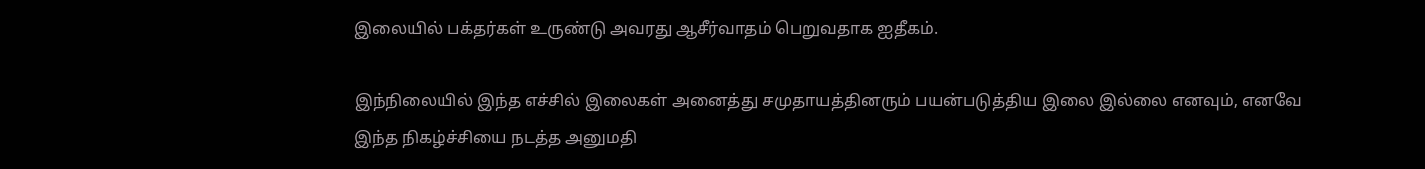இலையில் பக்தர்கள் உருண்டு அவரது ஆசீர்வாதம் பெறுவதாக ஐதீகம்.

இந்நிலையில் இந்த எச்சில் இலைகள் அனைத்து சமுதாயத்தினரும் பயன்படுத்திய இலை இல்லை எனவும், எனவே இந்த நிகழ்ச்சியை நடத்த அனுமதி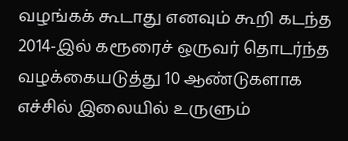வழங்கக் கூடாது எனவும் கூறி கடந்த 2014-இல் கரூரைச் ஒருவர் தொடர்ந்த வழக்கையடுத்து 10 ஆண்டுகளாக எச்சில் இலையில் உருளும்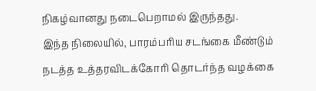நிகழ்வானது நடைபெறாமல் இருந்தது.
இந்த நிலையில், பாரம்பரிய சடங்கை மீண்டும் நடத்த உத்தரவிடக்கோரி தொடர்ந்த வழக்கை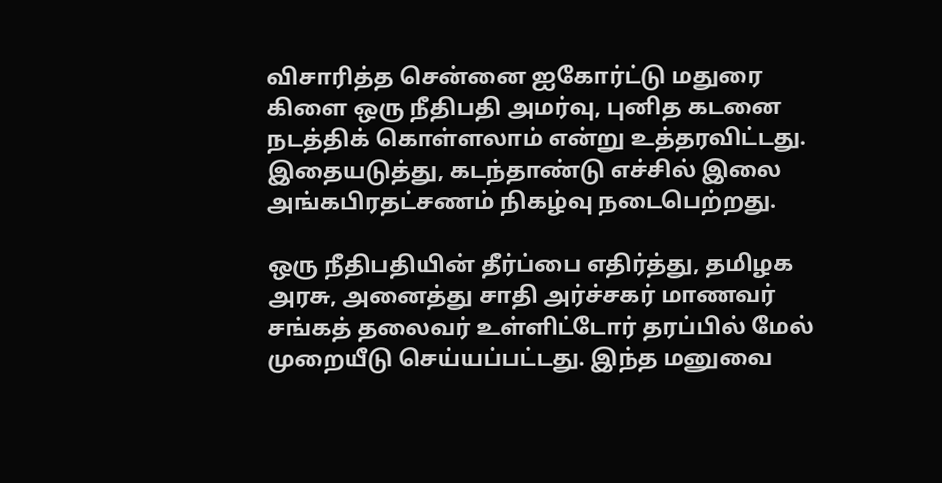விசாரித்த சென்னை ஐகோர்ட்டு மதுரை கிளை ஒரு நீதிபதி அமர்வு, புனித கடனை நடத்திக் கொள்ளலாம் என்று உத்தரவிட்டது. இதையடுத்து, கடந்தாண்டு எச்சில் இலை அங்கபிரதட்சணம் நிகழ்வு நடைபெற்றது.

ஒரு நீதிபதியின் தீர்ப்பை எதிர்த்து, தமிழக அரசு, அனைத்து சாதி அர்ச்சகர் மாணவர் சங்கத் தலைவர் உள்ளிட்டோர் தரப்பில் மேல் முறையீடு செய்யப்பட்டது. இந்த மனுவை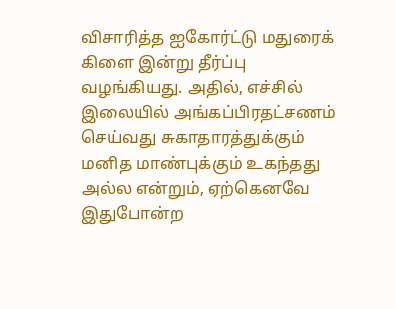விசாரித்த ஐகோர்ட்டு மதுரைக் கிளை இன்று தீர்ப்பு வழங்கியது. அதில், எச்சில் இலையில் அங்கப்பிரதட்சணம் செய்வது சுகாதாரத்துக்கும் மனித மாண்புக்கும் உகந்தது அல்ல என்றும், ஏற்கெனவே இதுபோன்ற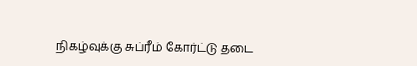நிகழ்வுக்கு சுப்ரீம் கோர்ட்டு தடை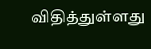விதித்துள்ளது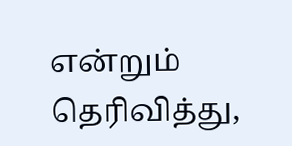என்றும் தெரிவித்து,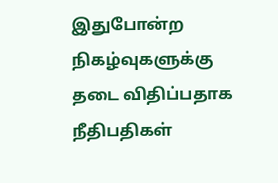இதுபோன்ற நிகழ்வுகளுக்கு தடை விதிப்பதாக நீதிபதிகள்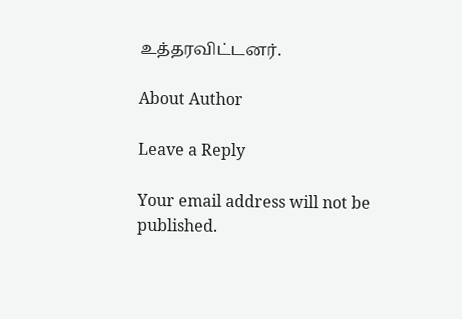உத்தரவிட்டனர்.

About Author

Leave a Reply

Your email address will not be published.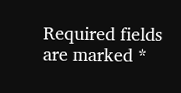Required fields are marked *